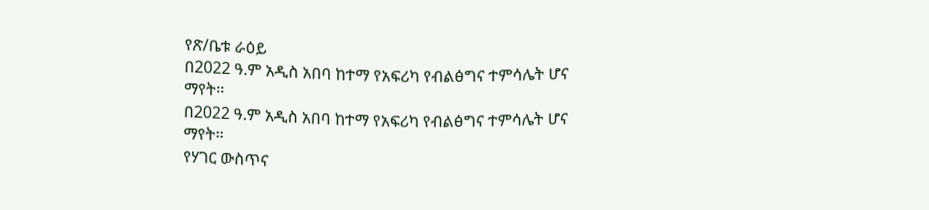የጽ/ቤቱ ራዕይ
በ2022 ዓ.ም አዲስ አበባ ከተማ የአፍሪካ የብልፅግና ተምሳሌት ሆና ማየት፡፡
በ2022 ዓ.ም አዲስ አበባ ከተማ የአፍሪካ የብልፅግና ተምሳሌት ሆና ማየት፡፡
የሃገር ውስጥና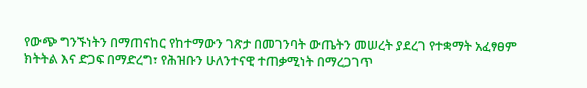የውጭ ግንኙነትን በማጠናከር የከተማውን ገጽታ በመገንባት ውጤትን መሠረት ያደረገ የተቋማት አፈፃፀም ክትትል እና ድጋፍ በማድረግ፣ የሕዝቡን ሁለንተናዊ ተጠቃሚነት በማረጋገጥ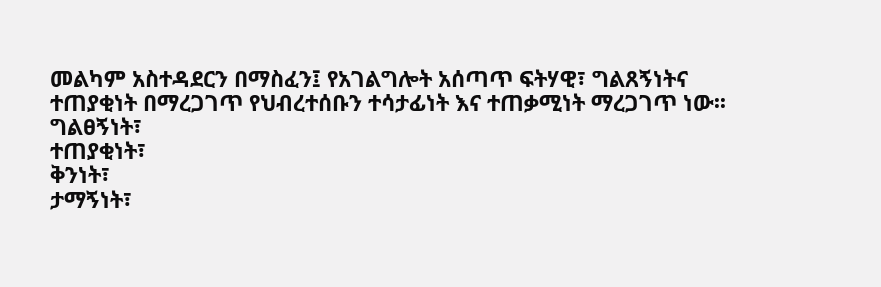መልካም አስተዳደርን በማስፈን፤ የአገልግሎት አሰጣጥ ፍትሃዊ፣ ግልጸኝነትና ተጠያቂነት በማረጋገጥ የህብረተሰቡን ተሳታፊነት እና ተጠቃሚነት ማረጋገጥ ነው፡፡
ግልፀኝነት፣
ተጠያቂነት፣
ቅንነት፣
ታማኝነት፣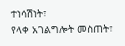ተነሳሽነት፣
የላቀ አገልግሎት መስጠት፣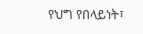የህግ የበላይነት፣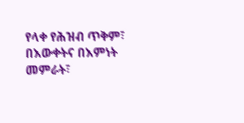የላቀ የሕዝብ ጥቅም፣
በእውቀትና በእምነት መምራት፣